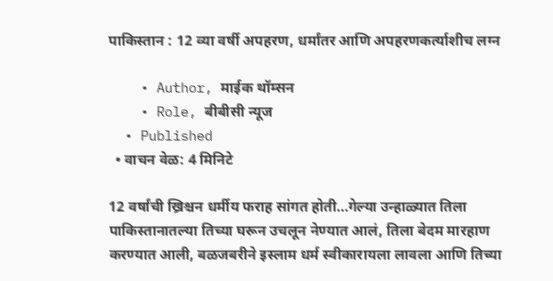पाकिस्तान : 12 व्या वर्षी अपहरण, धर्मांतर आणि अपहरणकर्त्याशीच लग्न

    • Author, माईक थॉम्सन
    • Role, बीबीसी न्यूज
  • Published
  • वाचन वेळ: 4 मिनिटे

12 वर्षांची ख्रिश्चन धर्मीय फराह सांगत होती...गेल्या उन्हाळ्यात तिला पाकिस्तानातल्या तिच्या घरून उचलून नेण्यात आलं, तिला बेदम मारहाण करण्यात आली, बळजबरीने इस्लाम धर्म स्वीकारायला लावला आणि तिच्या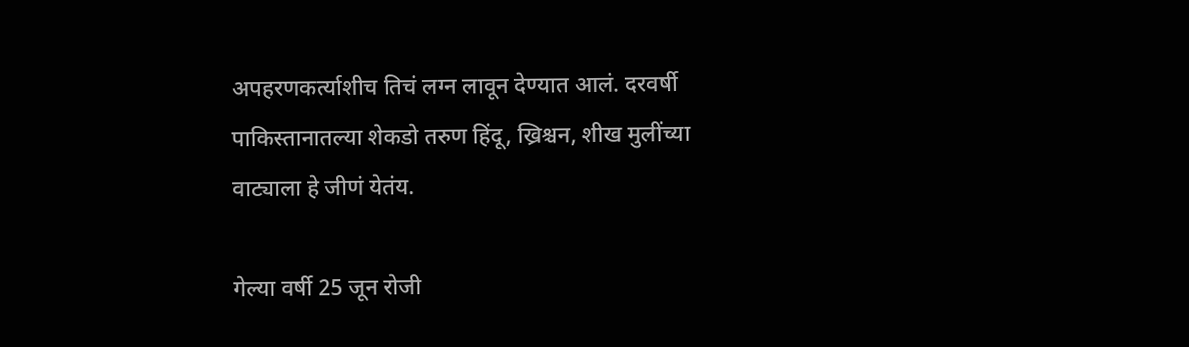अपहरणकर्त्याशीच तिचं लग्न लावून देण्यात आलं. दरवर्षी पाकिस्तानातल्या शेकडो तरुण हिंदू, ख्रिश्चन, शीख मुलींच्या वाट्याला हे जीणं येतंय.

गेल्या वर्षी 25 जून रोजी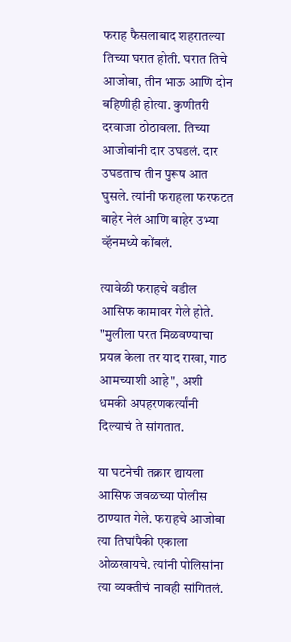फराह फैसलाबाद शहरातल्या तिच्या घरात होती. घरात तिचे आजोबा, तीन भाऊ आणि दोन बहिणीही होत्या. कुणीतरी दरवाजा ठोठावला. तिच्या आजोबांनी दार उघडलं. दार उघडताच तीन पुरूष आत घुसले. त्यांनी फराहला फरफटत बाहेर नेलं आणि बाहेर उभ्या व्हॅनमध्ये कोंबलं.

त्यावेळी फराहचे वडील आसिफ कामावर गेले होते. "मुलीला परत मिळवण्याचा प्रयत्न केला तर याद राखा, गाठ आमच्याशी आहे", अशी धमकी अपहरणकर्त्यांनी दिल्याचं ते सांगतात.

या घटनेची तक्रार द्यायला आसिफ जवळच्या पोलीस ठाण्यात गेले. फराहचे आजोबा त्या तिघांपैकी एकाला ओळखायचे. त्यांनी पोलिसांना त्या व्यक्तीचं नावही सांगितलं.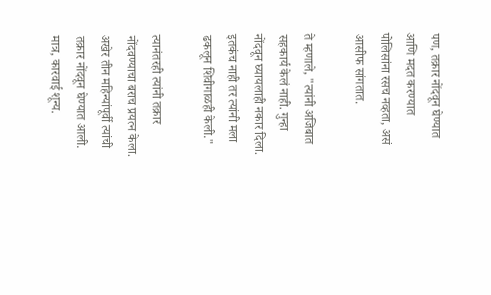पण, तक्रार नोंदवून घेण्यात आणि मदत करण्यात पोलिसांना रसच नव्हता, असं आसीफ सांगतात.

ते म्हणाले, "त्यांनी अजिबात सहकार्य केलं नाही. गुन्हा नोंदवून घ्यायलाही नकार दिला. इतकंच नाही तर त्यांनी मला ढकलून शिवीगाळही केली."

त्यानंतरही त्यांनी तक्रार नोंदवण्याचा बराच प्रयत्न केला. अखेर तीन महिन्यांपूर्वी त्यांची तक्रार नोंदवून घेण्यात आली. मात्र, कारवाई शून्य.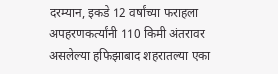दरम्यान, इकडे 12 वर्षांच्या फराहला अपहरणकर्त्यांनी 110 किमी अंतरावर असलेल्या हफिझाबाद शहरातल्या एका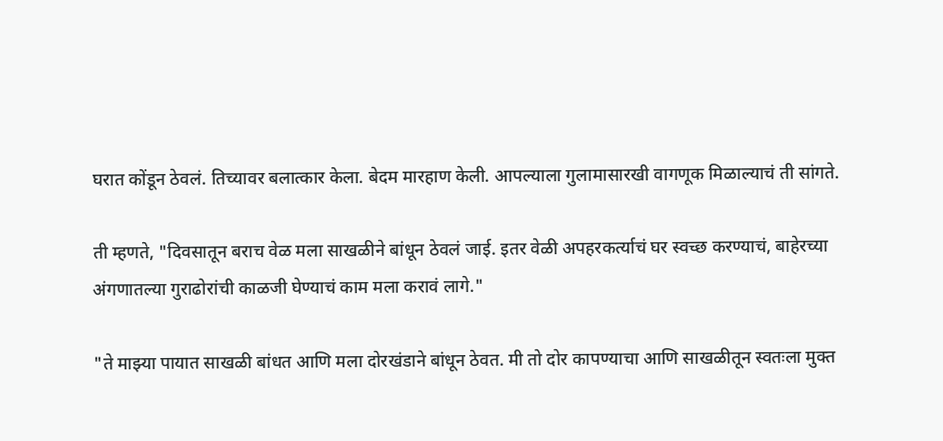घरात कोंडून ठेवलं. तिच्यावर बलात्कार केला. बेदम मारहाण केली. आपल्याला गुलामासारखी वागणूक मिळाल्याचं ती सांगते.

ती म्हणते, "दिवसातून बराच वेळ मला साखळीने बांधून ठेवलं जाई. इतर वेळी अपहरकर्त्याचं घर स्वच्छ करण्याचं, बाहेरच्या अंगणातल्या गुराढोरांची काळजी घेण्याचं काम मला करावं लागे."

"ते माझ्या पायात साखळी बांधत आणि मला दोरखंडाने बांधून ठेवत. मी तो दोर कापण्याचा आणि साखळीतून स्वतःला मुक्त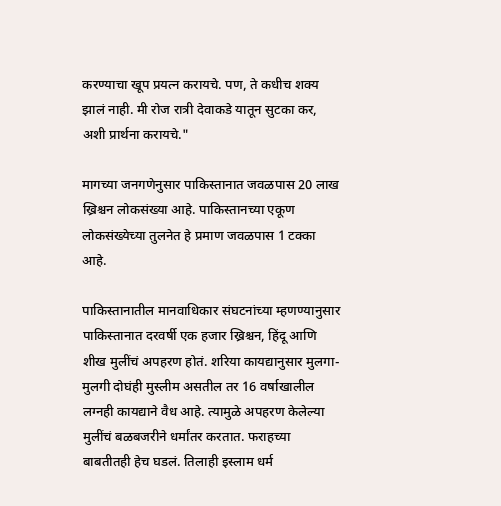करण्याचा खूप प्रयत्न करायचे. पण, ते कधीच शक्य झालं नाही. मी रोज रात्री देवाकडे यातून सुटका कर, अशी प्रार्थना करायचे."

मागच्या जनगणेनुसार पाकिस्तानात जवळपास 20 लाख ख्रिश्चन लोकसंख्या आहे. पाकिस्तानच्या एकूण लोकसंख्येच्या तुलनेत हे प्रमाण जवळपास 1 टक्का आहे.

पाकिस्तानातील मानवाधिकार संघटनांच्या म्हणण्यानुसार पाकिस्तानात दरवर्षी एक हजार ख्रिश्चन, हिंदू आणि शीख मुलींचं अपहरण होतं. शरिया कायद्यानुसार मुलगा-मुलगी दोघंही मुस्लीम असतील तर 16 वर्षाखालील लग्नही कायद्याने वैध आहे. त्यामुळे अपहरण केलेल्या मुलींचं बळबजरीने धर्मांतर करतात. फराहच्या बाबतीतही हेच घडलं. तिलाही इस्लाम धर्म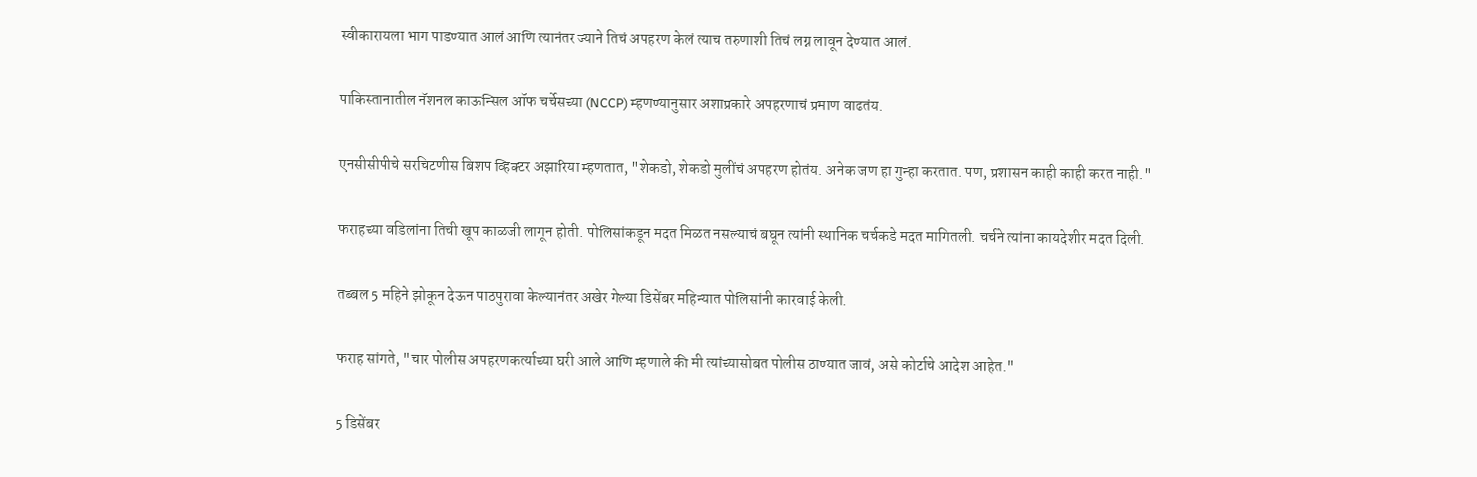स्वीकारायला भाग पाडण्यात आलं आणि त्यानंतर ज्याने तिचं अपहरण केलं त्याच तरुणाशी तिचं लग्न लावून देण्यात आलं.

पाकिस्तानातील नॅशनल काऊन्सिल ऑफ चर्चेसच्या (NCCP) म्हणण्यानुसार अशाप्रकारे अपहरणाचं प्रमाण वाढतंय.

एनसीसीपीचे सरचिटणीस बिशप व्हिक्टर अझारिया म्हणतात, "शेकडो, शेकडो मुलींचं अपहरण होतंय. अनेक जण हा गुन्हा करतात. पण, प्रशासन काही काही करत नाही."

फराहच्या वडिलांना तिची खूप काळजी लागून होती. पोलिसांकडून मदत मिळत नसल्याचं बघून त्यांनी स्थानिक चर्चकडे मदत मागितली. चर्चने त्यांना कायदेशीर मदत दिली.

तब्बल 5 महिने झोकून देऊन पाठपुरावा केल्यानंतर अखेर गेल्या डिसेंबर महिन्यात पोलिसांनी कारवाई केली.

फराह सांगते, "चार पोलीस अपहरणकर्त्याच्या घरी आले आणि म्हणाले की मी त्यांच्यासोबत पोलीस ठाण्यात जावं, असे कोर्टाचे आदेश आहेत."

5 डिसेंबर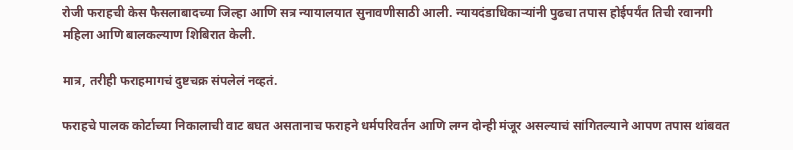रोजी फराहची केस फैसलाबादच्या जिल्हा आणि सत्र न्यायालयात सुनावणीसाठी आली. न्यायदंडाधिकाऱ्यांनी पुढचा तपास होईपर्यंत तिची रवानगी महिला आणि बालकल्याण शिबिरात केली.

मात्र, तरीही फराहमागचं दुष्टचक्र संपलेलं नव्हतं.

फराहचे पालक कोर्टाच्या निकालाची वाट बघत असतानाच फराहने धर्मपरिवर्तन आणि लग्न दोन्ही मंजूर असल्याचं सांगितल्याने आपण तपास थांबवत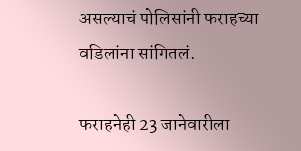असल्याचं पोलिसांनी फराहच्या वडिलांना सांगितलं.

फराहनेही 23 जानेवारीला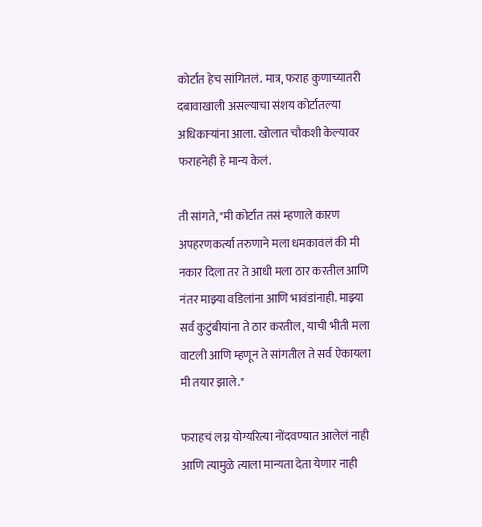कोर्टात हेच सांगितलं. मात्र, फराह कुणाच्यातरी दबावाखाली असल्याचा संशय कोर्टातल्या अधिकाऱ्यांना आला. खोलात चौकशी केल्यावर फराहनेही हे मान्य केलं.

ती सांगते, "मी कोर्टात तसं म्हणाले कारण अपहरणकर्त्या तरुणाने मला धमकावलं की मी नकार दिला तर ते आधी मला ठार करतील आणि नंतर माझ्या वडिलांना आणि भावंडांनाही. माझ्या सर्व कुटुंबीयांना ते ठार करतील, याची भीती मला वाटली आणि म्हणून ते सांगतील ते सर्व ऐकायला मी तयार झाले."

फराहचं लग्न योग्यरित्या नोंदवण्यात आलेलं नाही आणि त्यामुळे त्याला मान्यता देता येणार नाही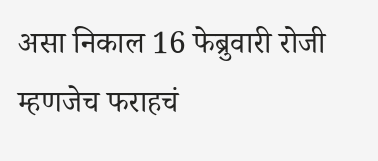असा निकाल 16 फेब्रुवारी रोजी म्हणजेच फराहचं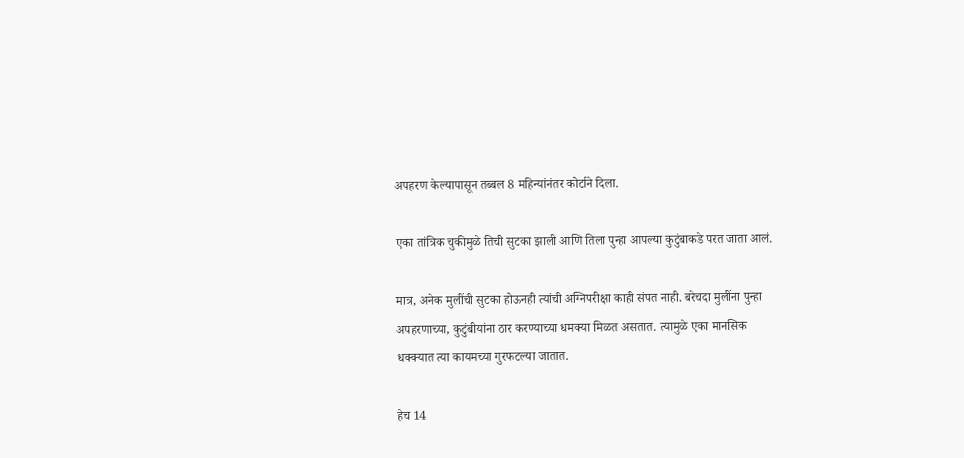अपहरण केल्यापासून तब्बल 8 महिन्यांनंतर कोर्टाने दिला.

एका तांत्रिक चुकीमुळे तिची सुटका झाली आणि तिला पुन्हा आपल्या कुटुंबाकडे परत जाता आलं.

मात्र, अनेक मुलींची सुटका होऊनही त्यांची अग्निपरीक्षा काही संपत नाही. बरेचदा मुलींना पुन्हा अपहरणाच्या, कुटुंबीयांना ठार करण्याच्या धमक्या मिळत असतात. त्यामुळे एका मानसिक धक्क्यात त्या कायमच्या गुरफटल्या जातात.

हेच 14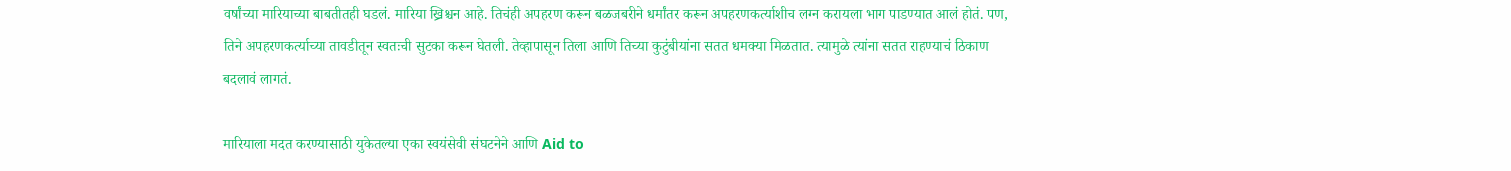वर्षांच्या मारियाच्या बाबतीतही घडलं. मारिया ख्रिश्चन आहे. तिचंही अपहरण करून बळजबरीने धर्मांतर करून अपहरणकर्त्याशीच लग्न करायला भाग पाडण्यात आलं होतं. पण, तिने अपहरणकर्त्याच्या तावडीतून स्वतःची सुटका करून घेतली. तेव्हापासून तिला आणि तिच्या कुटुंबीयांना सतत धमक्या मिळतात. त्यामुळे त्यांना सतत राहण्याचं ठिकाण बदलावं लागतं.

मारियाला मदत करण्यासाठी युकेतल्या एका स्वयंसेवी संघटनेने आणि Aid to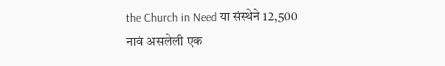the Church in Need या संस्थेने 12,500 नावं असलेली एक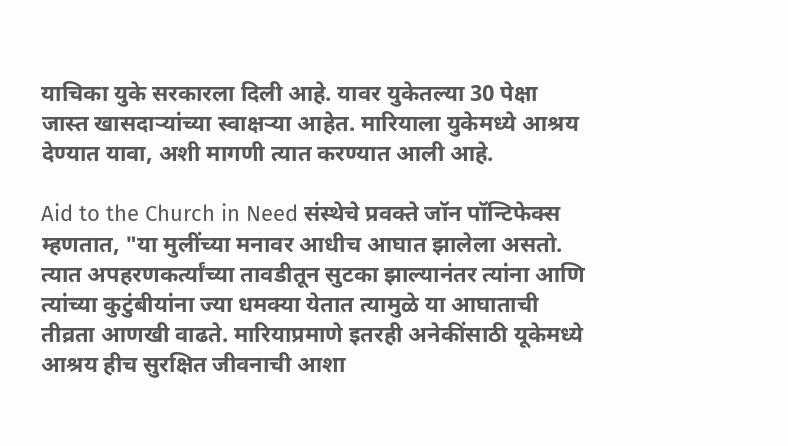याचिका युके सरकारला दिली आहे. यावर युकेतल्या 30 पेक्षा जास्त खासदाऱ्यांच्या स्वाक्षऱ्या आहेत. मारियाला युकेमध्ये आश्रय देण्यात यावा, अशी मागणी त्यात करण्यात आली आहे.

Aid to the Church in Need संस्थेचे प्रवक्ते जॉन पॉन्टिफेक्स म्हणतात, "या मुलींच्या मनावर आधीच आघात झालेला असतो. त्यात अपहरणकर्त्यांच्या तावडीतून सुटका झाल्यानंतर त्यांना आणि त्यांच्या कुटुंबीयांना ज्या धमक्या येतात त्यामुळे या आघाताची तीव्रता आणखी वाढते. मारियाप्रमाणे इतरही अनेकींसाठी यूकेमध्ये आश्रय हीच सुरक्षित जीवनाची आशा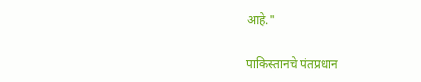आहे."

पाकिस्तानचे पंतप्रधान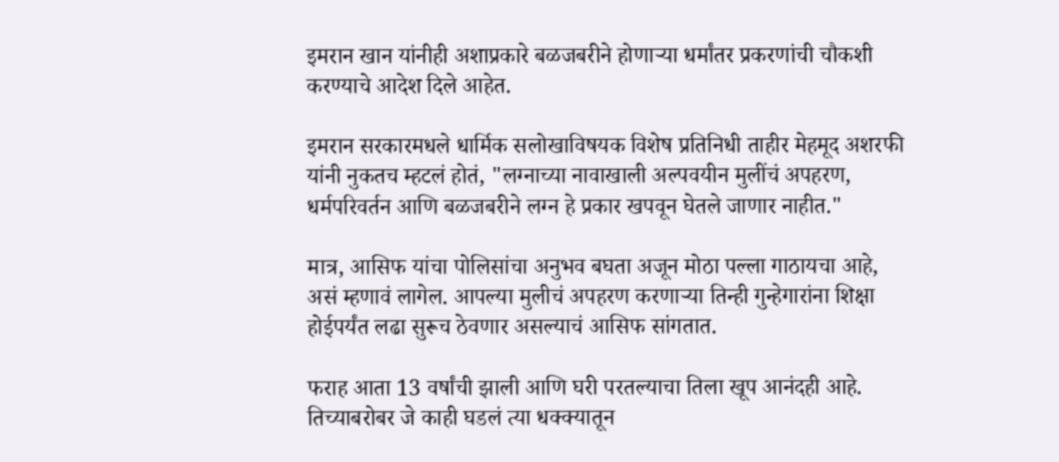इमरान खान यांनीही अशाप्रकारे बळजबरीने होणाऱ्या धर्मांतर प्रकरणांची चौकशी करण्याचे आदेश दिले आहेत.

इमरान सरकारमधले धार्मिक सलोखाविषयक विशेष प्रतिनिधी ताहीर मेहमूद अशरफी यांनी नुकतच म्हटलं होतं, "लग्नाच्या नावाखाली अल्पवयीन मुलींचं अपहरण, धर्मपरिवर्तन आणि बळजबरीने लग्न हे प्रकार खपवून घेतले जाणार नाहीत."

मात्र, आसिफ यांचा पोलिसांचा अनुभव बघता अजून मोठा पल्ला गाठायचा आहे, असं म्हणावं लागेल. आपल्या मुलीचं अपहरण करणाऱ्या तिन्ही गुन्हेगारांना शिक्षा होईपर्यंत लढा सुरूच ठेवणार असल्याचं आसिफ सांगतात.

फराह आता 13 वर्षांची झाली आणि घरी परतल्याचा तिला खूप आनंदही आहे. तिच्याबरोबर जे काही घडलं त्या धक्क्यातून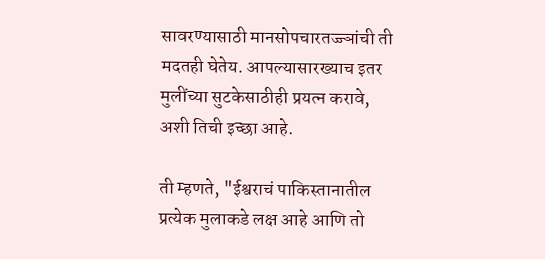सावरण्यासाठी मानसोपचारतज्ज्ञांची ती मदतही घेतेय. आपल्यासारख्याच इतर मुलींच्या सुटकेसाठीही प्रयत्न करावे, अशी तिची इच्छा आहे.

ती म्हणते, "ईश्वराचं पाकिस्तानातील प्रत्येक मुलाकडे लक्ष आहे आणि तो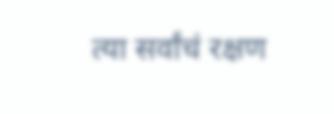त्या सर्वांचं रक्षण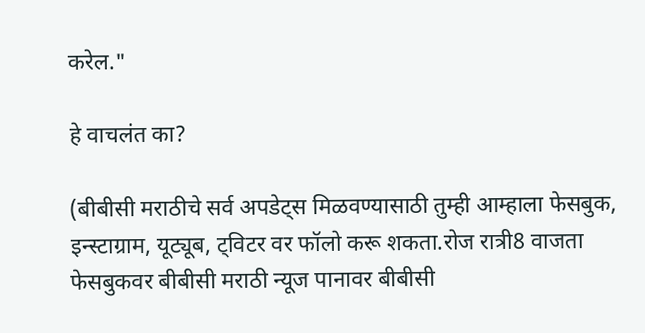करेल."

हे वाचलंत का?

(बीबीसी मराठीचे सर्व अपडेट्स मिळवण्यासाठी तुम्ही आम्हाला फेसबुक, इन्स्टाग्राम, यूट्यूब, ट्विटर वर फॉलो करू शकता.रोज रात्री8 वाजता फेसबुकवर बीबीसी मराठी न्यूज पानावर बीबीसी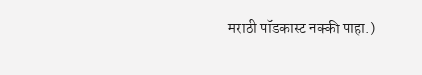मराठी पॉडकास्ट नक्की पाहा.)